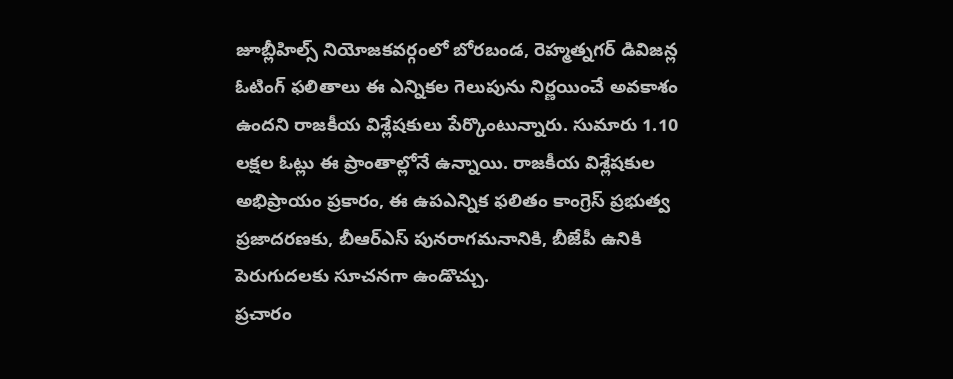జూబ్లీహిల్స్ నియోజకవర్గంలో బోరబండ, రెహ్మత్నగర్ డివిజన్ల ఓటింగ్ ఫలితాలు ఈ ఎన్నికల గెలుపును నిర్ణయించే అవకాశం ఉందని రాజకీయ విశ్లేషకులు పేర్కొంటున్నారు. సుమారు 1.10 లక్షల ఓట్లు ఈ ప్రాంతాల్లోనే ఉన్నాయి. రాజకీయ విశ్లేషకుల అభిప్రాయం ప్రకారం, ఈ ఉపఎన్నిక ఫలితం కాంగ్రెస్ ప్రభుత్వ ప్రజాదరణకు, బీఆర్ఎస్ పునరాగమనానికి, బీజేపీ ఉనికి పెరుగుదలకు సూచనగా ఉండొచ్చు.
ప్రచారం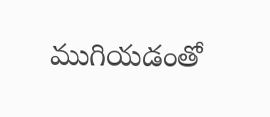ముగియడంతో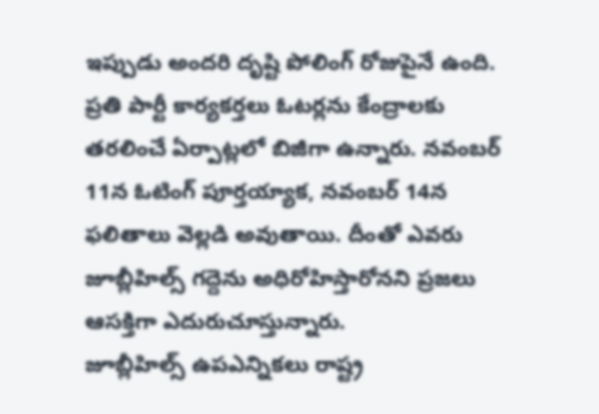ఇప్పుడు అందరి దృష్టి పోలింగ్ రోజుపైనే ఉంది. ప్రతి పార్టీ కార్యకర్తలు ఓటర్లను కేంద్రాలకు తరలించే ఏర్పాట్లలో బిజీగా ఉన్నారు. నవంబర్ 11న ఓటింగ్ పూర్తయ్యాక, నవంబర్ 14న ఫలితాలు వెల్లడి అవుతాయి. దీంతో ఎవరు జూబ్లీహిల్స్ గద్దెను అధిరోహిస్తారోనని ప్రజలు ఆసక్తిగా ఎదురుచూస్తున్నారు.
జూబ్లీహిల్స్ ఉపఎన్నికలు రాష్ట్ర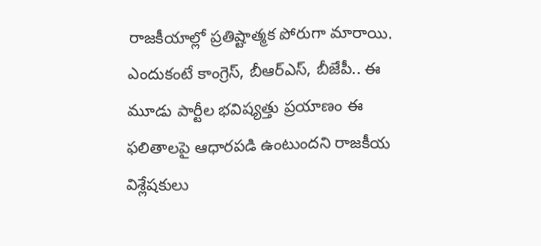రాజకీయాల్లో ప్రతిష్టాత్మక పోరుగా మారాయి. ఎందుకంటే కాంగ్రెస్, బీఆర్ఎస్, బీజేపీ.. ఈ మూడు పార్టీల భవిష్యత్తు ప్రయాణం ఈ ఫలితాలపై ఆధారపడి ఉంటుందని రాజకీయ విశ్లేషకులు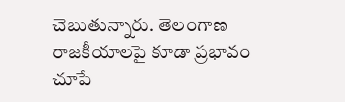చెబుతున్నారు. తెలంగాణ రాజకీయాలపై కూడా ప్రభావం చూపే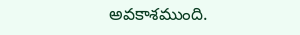అవకాశముంది.